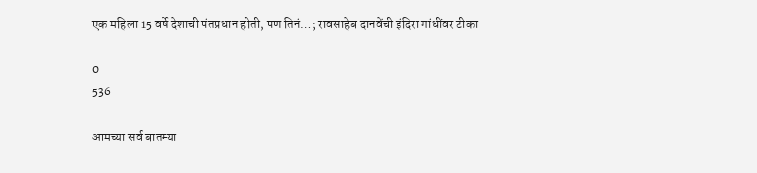एक महिला 15 वर्षे देशाची पंतप्रधान होती, पण तिनं…; रावसाहेब दानवेंची इंदिरा गांधींवर टीका

0
536

आमच्या सर्व बातम्या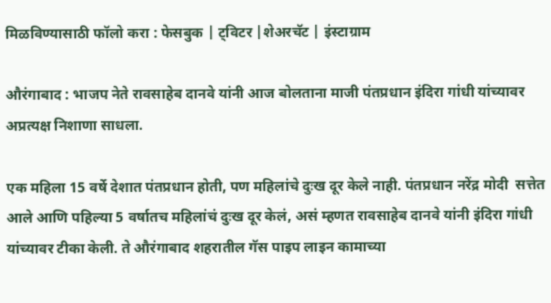मिळविण्यासाठी फॉलो करा : फेसबुक | ट्विटर |शेअरचॅट | इंस्टाग्राम

औरंगाबाद : भाजप नेते रावसाहेब दानवे यांनी आज बोलताना माजी पंतप्रधान इंदिरा गांधी यांच्यावर अप्रत्यक्ष निशाणा साधला.

एक महिला 15 वर्षे देशात पंतप्रधान होती, पण महिलांचे दुःख दूर केले नाही. पंतप्रधान नरेंद्र मोदी  सत्तेत आले आणि पहिल्या 5 वर्षातच महिलांचं दुःख दूर केलं, असं म्हणत रावसाहेब दानवे यांनी इंदिरा गांधी यांच्यावर टीका केली. ते औरंगाबाद शहरातील गॅस पाइप लाइन कामाच्या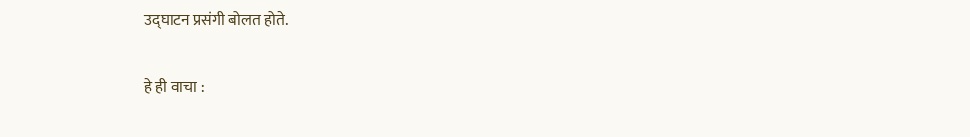उद्घाटन प्रसंगी बोलत होते.

हे ही वाचा :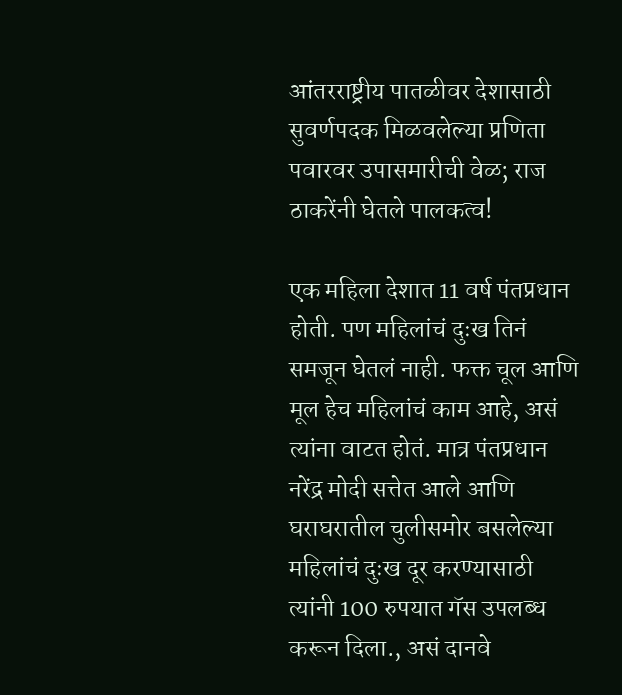आंतरराष्ट्रीय पातळीवर देशासाठी सुवर्णपदक मिळवलेल्या प्रणिता पवारवर उपासमारीची वेळ; राज ठाकरेंनी घेतले पालकत्व!

एक महिला देशात 11 वर्ष पंतप्रधान होती. पण महिलांचं दुःख तिनं समजून घेतलं नाही. फक्त चूल आणि मूल हेच महिलांचं काम आहे, असं त्यांना वाटत होतं. मात्र पंतप्रधान नरेंद्र मोदी सत्तेत आले आणि घराघरातील चुलीसमोर बसलेल्या महिलांचं दुःख दूर करण्यासाठी त्यांनी 100 रुपयात गॅस उपलब्ध करून दिला., असं दानवे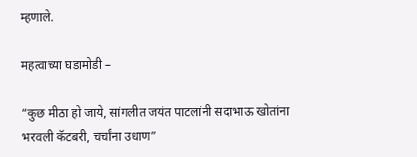म्हणाले.

महत्वाच्या घडामोडी –

“कुछ मीठा हो जाये, सांगलीत जयंत पाटलांनी सदाभाऊ खोतांना भरवली कॅटबरी, चर्चांना उधाण”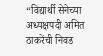“विद्यार्थी सेनेच्या अध्यक्षपदी अमित ठाकरेंची निवड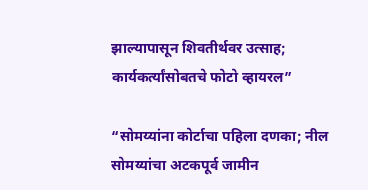झाल्यापासून शिवतीर्थवर उत्साह; कार्यकर्त्यांसोबतचे फोटो व्हायरल”

“सोमय्यांना कोर्टाचा पहिला दणका; नील सोमय्यांचा अटकपूर्व जामीन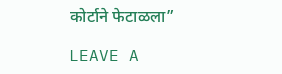कोर्टाने फेटाळला”

LEAVE A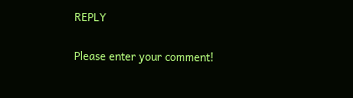REPLY

Please enter your comment!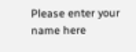Please enter your name here